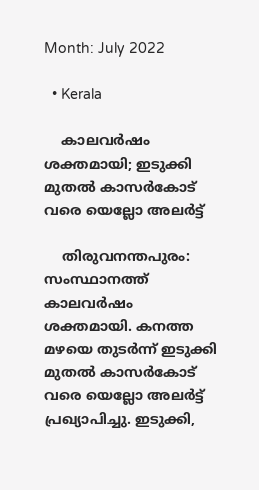Month: July 2022

  • Kerala

    കാലവര്‍ഷം ശക്തമായി; ഇടുക്കി മുതൽ കാസർകോട് വരെ യെല്ലോ അലർട്ട്

    തിരുവനന്തപുരം: സംസ്ഥാനത്ത് കാലവര്‍ഷം ശക്തമായി. കനത്ത മഴയെ തുടര്‍ന്ന് ഇടുക്കി മുതൽ കാസർകോട് വരെ യെല്ലോ അലർട്ട് പ്രഖ്യാപിച്ചു. ഇടുക്കി,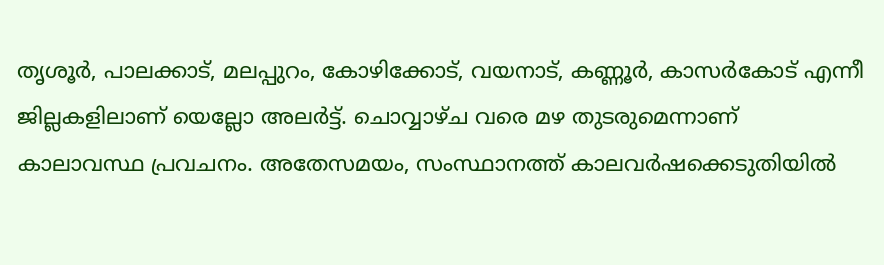തൃശൂര്‍, പാലക്കാട്, മലപ്പുറം, കോഴിക്കോട്, വയനാട്, കണ്ണൂര്‍, കാസര്‍കോട് എന്നീ ജില്ലകളിലാണ് യെല്ലോ അലർട്ട്. ചൊവ്വാഴ്ച വരെ മഴ തുടരുമെന്നാണ് കാലാവസ്ഥ പ്രവചനം. അതേസമയം, സംസ്ഥാനത്ത് കാലവര്‍ഷക്കെടുതിയില്‍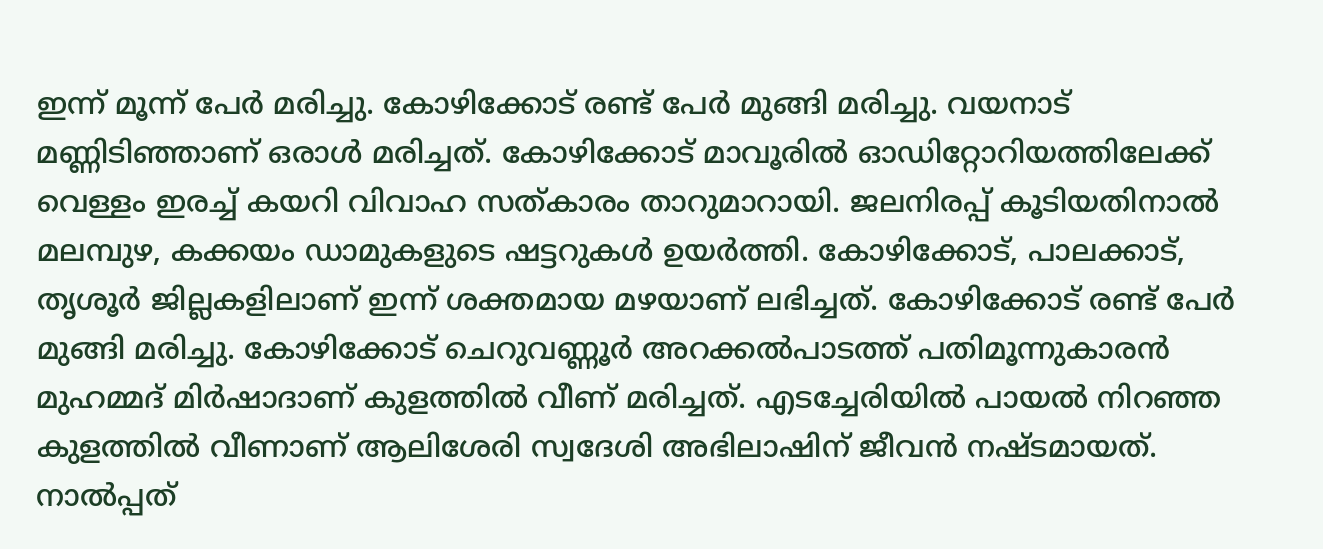ഇന്ന് മൂന്ന് പേര്‍ മരിച്ചു. കോഴിക്കോട് രണ്ട് പേര്‍ മുങ്ങി മരിച്ചു. വയനാട് മണ്ണിടിഞ്ഞാണ് ഒരാള്‍ മരിച്ചത്. കോഴിക്കോട് മാവൂരില്‍ ഓഡിറ്റോറിയത്തിലേക്ക് വെള്ളം ഇരച്ച് കയറി വിവാഹ സത്കാരം താറുമാറായി. ജലനിരപ്പ് കൂടിയതിനാല്‍ മലമ്പുഴ, കക്കയം ഡാമുകളുടെ ഷട്ടറുകള്‍ ഉയര്‍ത്തി. കോഴിക്കോട്, പാലക്കാട്, തൃശൂര്‍ ജില്ലകളിലാണ് ഇന്ന് ശക്തമായ മഴയാണ് ലഭിച്ചത്. കോഴിക്കോട് രണ്ട് പേര്‍ മുങ്ങി മരിച്ചു. കോഴിക്കോട് ചെറുവണ്ണൂര്‍ അറക്കല്‍പാടത്ത് പതിമൂന്നുകാരന്‍ മുഹമ്മദ് മിര്‍ഷാദാണ് കുളത്തില്‍ വീണ് മരിച്ചത്. എടച്ചേരിയില്‍ പായല്‍ നിറഞ്ഞ കുളത്തില്‍ വീണാണ് ആലിശേരി സ്വദേശി അഭിലാഷിന് ജീവന്‍ നഷ്ടമായത്. നാല്‍പ്പത്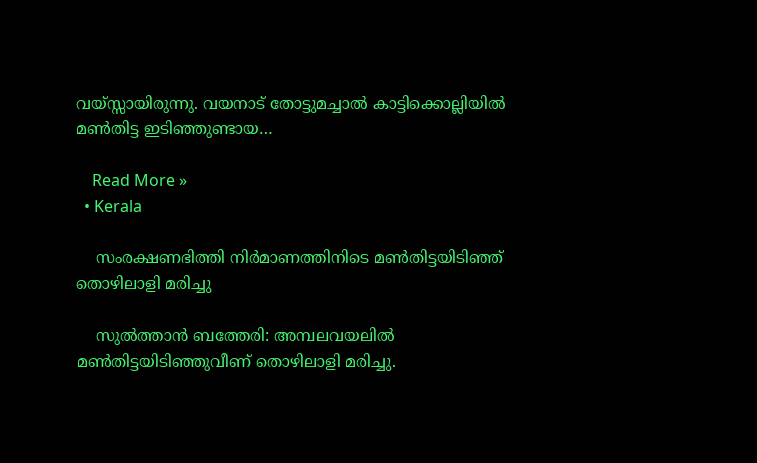വയ്സ്സായിരുന്നു. വയനാട് തോട്ടുമച്ചാല്‍ കാട്ടിക്കൊല്ലിയില്‍ മണ്‍തിട്ട ഇടിഞ്ഞുണ്ടായ…

    Read More »
  • Kerala

    സംരക്ഷണഭിത്തി നിര്‍മാണത്തിനിടെ മണ്‍തിട്ടയിടിഞ്ഞ് തൊഴിലാളി മരിച്ചു

    സുല്‍ത്താന്‍ ബത്തേരി: അമ്പലവയലില്‍ മണ്‍തിട്ടയിടിഞ്ഞുവീണ് തൊഴിലാളി മരിച്ചു.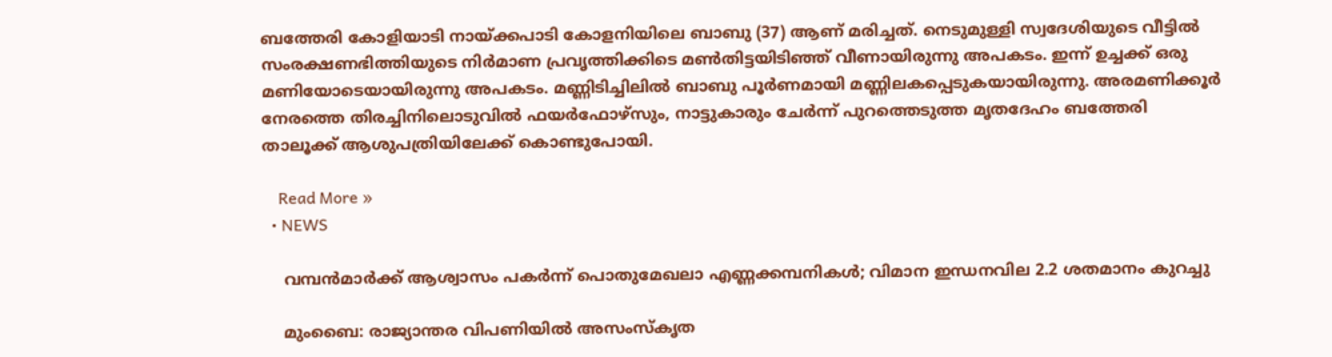ബത്തേരി കോളിയാടി നായ്ക്കപാടി കോളനിയിലെ ബാബു (37) ആണ് മരിച്ചത്. നെടുമുള്ളി സ്വദേശിയുടെ വീട്ടില്‍ സംരക്ഷണഭിത്തിയുടെ നിര്‍മാണ പ്രവൃത്തിക്കിടെ മണ്‍തിട്ടയിടിഞ്ഞ് വീണായിരുന്നു അപകടം. ഇന്ന് ഉച്ചക്ക് ഒരു മണിയോടെയായിരുന്നു അപകടം. മണ്ണിടിച്ചിലില്‍ ബാബു പൂര്‍ണമായി മണ്ണിലകപ്പെടുകയായിരുന്നു. അരമണിക്കൂര്‍ നേരത്തെ തിരച്ചിനിലൊടുവില്‍ ഫയര്‍ഫോഴ്സും, നാട്ടുകാരും ചേര്‍ന്ന് പുറത്തെടുത്ത മൃതദേഹം ബത്തേരി താലൂക്ക് ആശുപത്രിയിലേക്ക് കൊണ്ടുപോയി.

    Read More »
  • NEWS

    വമ്പന്‍മാര്‍ക്ക് ആശ്വാസം പകര്‍ന്ന് പൊതുമേഖലാ എണ്ണക്കമ്പനികള്‍; വിമാന ഇന്ധനവില 2.2 ശതമാനം കുറച്ചു

    മുംബൈ: രാജ്യാന്തര വിപണിയില്‍ അസംസ്‌കൃത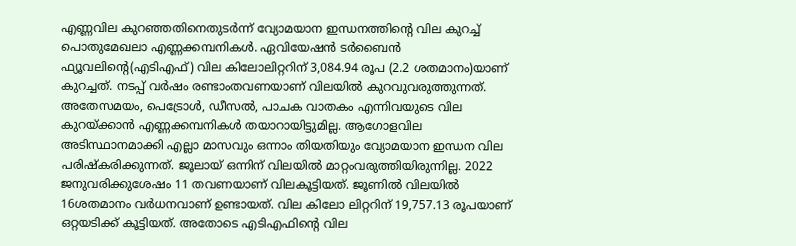എണ്ണവില കുറഞ്ഞതിനെതുടര്‍ന്ന് വ്യോമയാന ഇന്ധനത്തിന്റെ വില കുറച്ച് പൊതുമേഖലാ എണ്ണക്കമ്പനികള്‍. ഏവിയേഷന്‍ ടര്‍ബൈന്‍ ഫ്യൂവലിന്റെ(എടിഎഫ്) വില കിലോലിറ്ററിന് 3,084.94 രൂപ (2.2 ശതമാനം)യാണ് കുറച്ചത്. നടപ്പ് വര്‍ഷം രണ്ടാംതവണയാണ് വിലയില്‍ കുറവുവരുത്തുന്നത്. അതേസമയം, പെട്രോള്‍, ഡീസല്‍, പാചക വാതകം എന്നിവയുടെ വില കുറയ്ക്കാന്‍ എണ്ണക്കമ്പനികള്‍ തയാറായിട്ടുമില്ല. ആഗോളവില അടിസ്ഥാനമാക്കി എല്ലാ മാസവും ഒന്നാം തിയതിയും വ്യോമയാന ഇന്ധന വില പരിഷ്‌കരിക്കുന്നത്. ജൂലായ് ഒന്നിന് വിലയില്‍ മാറ്റംവരുത്തിയിരുന്നില്ല. 2022 ജനുവരിക്കുശേഷം 11 തവണയാണ് വിലകൂട്ടിയത്. ജൂണില്‍ വിലയില്‍ 16ശതമാനം വര്‍ധനവാണ് ഉണ്ടായത്. വില കിലോ ലിറ്ററിന് 19,757.13 രൂപയാണ് ഒറ്റയടിക്ക് കൂട്ടിയത്. അതോടെ എടിഎഫിന്റെ വില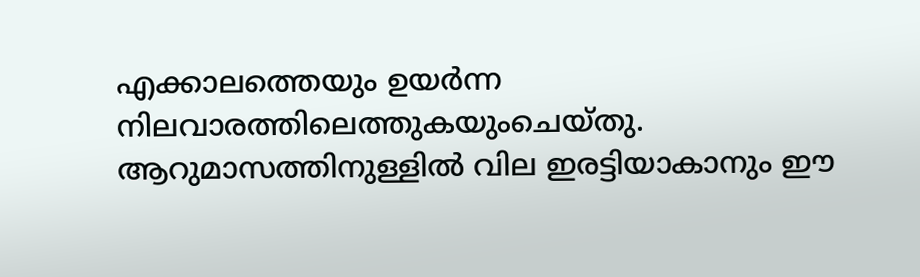എക്കാലത്തെയും ഉയര്‍ന്ന നിലവാരത്തിലെത്തുകയുംചെയ്തു. ആറുമാസത്തിനുള്ളില്‍ വില ഇരട്ടിയാകാനും ഈ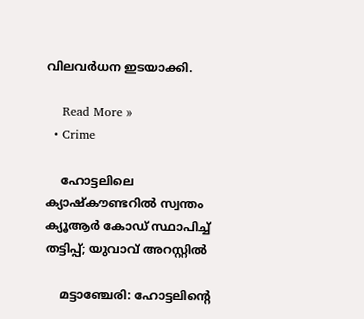വിലവര്‍ധന ഇടയാക്കി.

    Read More »
  • Crime

    ഹോട്ടലിലെ ക്യാഷ്‌കൗണ്ടറില്‍ സ്വന്തം ക്യൂആര്‍ കോഡ് സ്ഥാപിച്ച് തട്ടിപ്പ്; യുവാവ് അറസ്റ്റില്‍

    മട്ടാഞ്ചേരി: ഹോട്ടലിന്റെ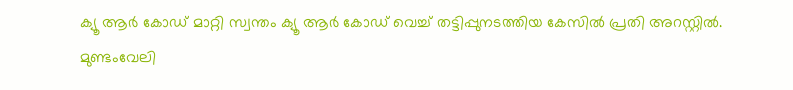ക്യൂ ആര്‍ കോഡ് മാറ്റി സ്വന്തം ക്യൂ ആര്‍ കോഡ് വെച്ച് തട്ടിപ്പുനടത്തിയ കേസില്‍ പ്രതി അറസ്റ്റില്‍. മുണ്ടംവേലി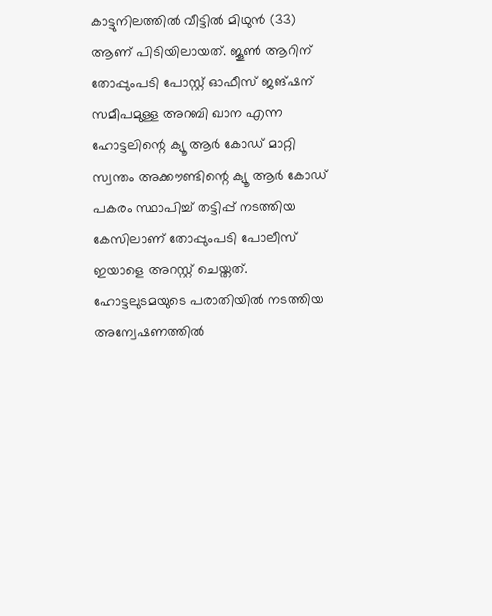കാട്ടുനിലത്തില്‍ വീട്ടില്‍ മിഥുന്‍ (33) ആണ് പിടിയിലായത്. ജൂണ്‍ ആറിന് തോപ്പുംപടി പോസ്റ്റ് ഓഫീസ് ജങ്ഷന് സമീപമുള്ള അറബി ഖാന എന്ന ഹോട്ടലിന്റെ ക്യൂ ആര്‍ കോഡ് മാറ്റി സ്വന്തം അക്കൗണ്ടിന്റെ ക്യൂ ആര്‍ കോഡ് പകരം സ്ഥാപിച്ച് തട്ടിപ്പ് നടത്തിയ കേസിലാണ് തോപ്പുംപടി പോലീസ് ഇയാളെ അറസ്റ്റ് ചെയ്തത്. ഹോട്ടലുടമയുടെ പരാതിയില്‍ നടത്തിയ അന്വേഷണത്തില്‍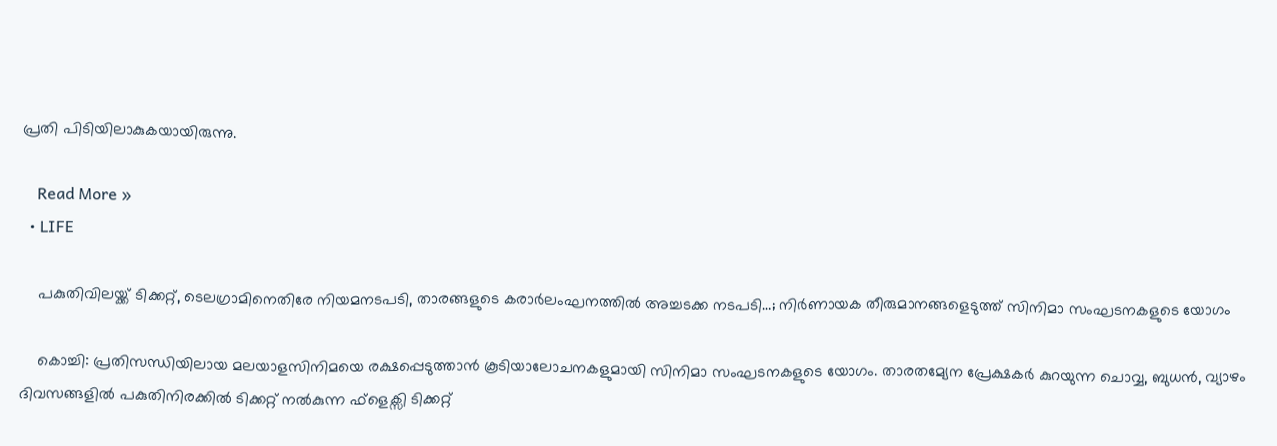പ്രതി പിടിയിലാകുകയായിരുന്നു.

    Read More »
  • LIFE

    പകുതിവിലയ്ക്ക് ടിക്കറ്റ്, ടെലഗ്രാമിനെതിരേ നിയമനടപടി, താരങ്ങളുടെ കരാര്‍ലംഘനത്തില്‍ അച്ചടക്ക നടപടി…; നിര്‍ണായക തീരുമാനങ്ങളെടുത്ത് സിനിമാ സംഘടനകളുടെ യോഗം

    കൊച്ചി: പ്രതിസന്ധിയിലായ മലയാളസിനിമയെ രക്ഷപ്പെടുത്താന്‍ കൂടിയാലോചനകളുമായി സിനിമാ സംഘടനകളുടെ യോഗം. താരതമ്യേന പ്രേക്ഷകര്‍ കുറയുന്ന ചൊവ്വ, ബുധന്‍, വ്യാഴം ദിവസങ്ങളില്‍ പകുതിനിരക്കില്‍ ടിക്കറ്റ് നല്‍കുന്ന ഫ്ളെക്സി ടിക്കറ്റ്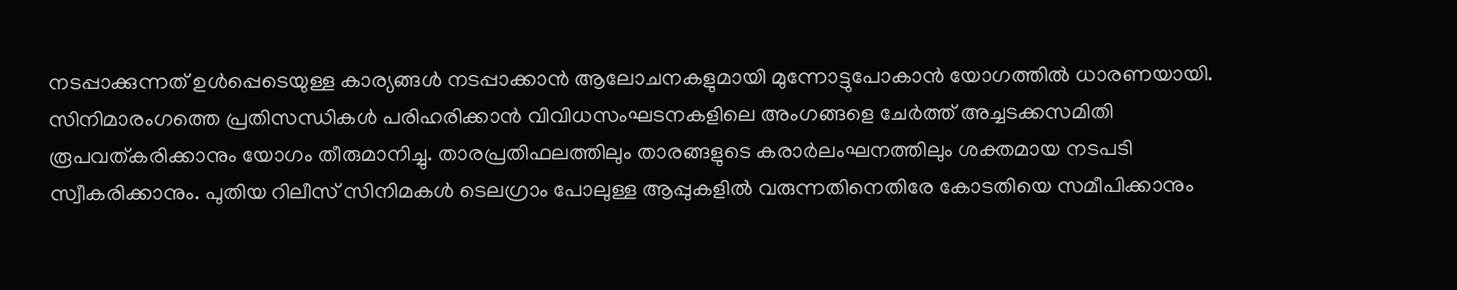നടപ്പാക്കുന്നത് ഉള്‍പ്പെടെയുള്ള കാര്യങ്ങള്‍ നടപ്പാക്കാന്‍ ആലോചനകളുമായി മുന്നോട്ടുപോകാന്‍ യോഗത്തില്‍ ധാരണയായി. സിനിമാരംഗത്തെ പ്രതിസന്ധികള്‍ പരിഹരിക്കാന്‍ വിവിധസംഘടനകളിലെ അംഗങ്ങളെ ചേര്‍ത്ത് അച്ചടക്കസമിതി രൂപവത്കരിക്കാനും യോഗം തീരുമാനിച്ചു. താരപ്രതിഫലത്തിലും താരങ്ങളുടെ കരാര്‍ലംഘനത്തിലും ശക്തമായ നടപടി സ്വീകരിക്കാനും. പുതിയ റിലീസ് സിനിമകള്‍ ടെലഗ്രാം പോലുള്ള ആപ്പുകളില്‍ വരുന്നതിനെതിരേ കോടതിയെ സമീപിക്കാനും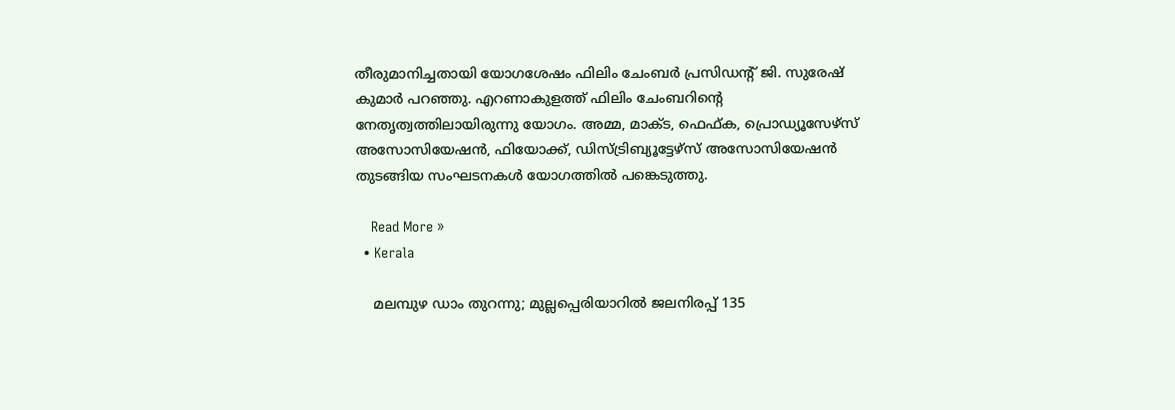തീരുമാനിച്ചതായി യോഗശേഷം ഫിലിം ചേംബര്‍ പ്രസിഡന്റ് ജി. സുരേഷ് കുമാര്‍ പറഞ്ഞു. എറണാകുളത്ത് ഫിലിം ചേംബറിന്റെ നേതൃത്വത്തിലായിരുന്നു യോഗം. അമ്മ, മാക്ട, ഫെഫ്ക, പ്രൊഡ്യൂസേഴ്‌സ് അസോസിയേഷന്‍, ഫിയോക്ക്, ഡിസ്ട്രിബ്യൂട്ടേഴ്‌സ് അസോസിയേഷന്‍ തുടങ്ങിയ സംഘടനകള്‍ യോഗത്തില്‍ പങ്കെടുത്തു.

    Read More »
  • Kerala

    മലമ്പുഴ ഡാം തുറന്നു; മുല്ലപ്പെരിയാറില്‍ ജലനിരപ്പ് 135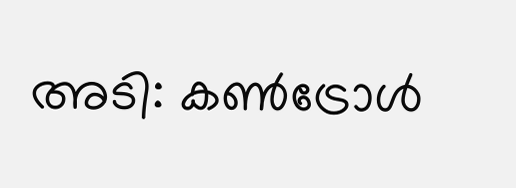അടി: കണ്‍ട്രോള്‍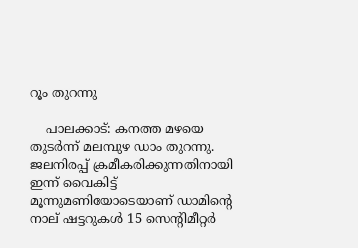റൂം തുറന്നു

    പാലക്കാട്: കനത്ത മഴയെ തുടര്‍ന്ന് മലമ്പുഴ ഡാം തുറന്നു. ജലനിരപ്പ് ക്രമീകരിക്കുന്നതിനായി ഇന്ന് വൈകിട്ട് മൂന്നുമണിയോടെയാണ് ഡാമിന്റെ നാല് ഷട്ടറുകള്‍ 15 സെന്റിമീറ്റര്‍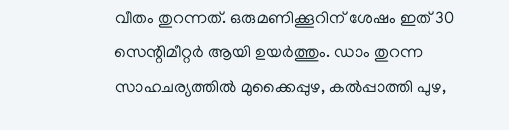വീതം തുറന്നത്. ഒരുമണിക്കൂറിന് ശേഷം ഇത് 30 സെന്റിമീറ്റര്‍ ആയി ഉയര്‍ത്തും. ഡാം തുറന്ന സാഹചര്യത്തില്‍ മുക്കൈപ്പുഴ, കല്‍പ്പാത്തി പുഴ,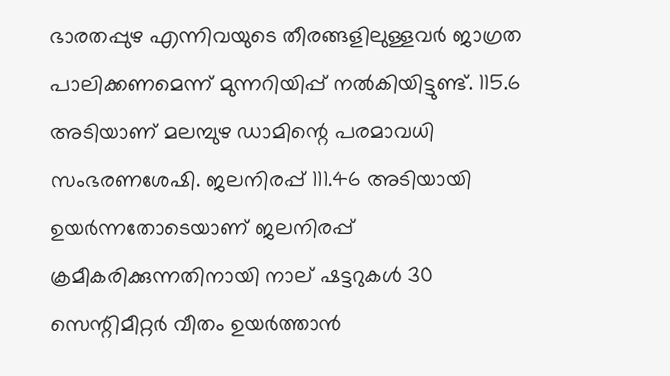ഭാരതപ്പുഴ എന്നിവയുടെ തീരങ്ങളിലുള്ളവര്‍ ജാഗ്രത പാലിക്കണമെന്ന് മുന്നറിയിപ്പ് നല്‍കിയിട്ടുണ്ട്. 115.6 അടിയാണ് മലമ്പുഴ ഡാമിന്റെ പരമാവധി സംഭരണശേഷി. ജലനിരപ്പ് 111.46 അടിയായി ഉയര്‍ന്നതോടെയാണ് ജലനിരപ്പ് ക്രമീകരിക്കുന്നതിനായി നാല് ഷട്ടറുകള്‍ 30 സെന്റിമീറ്റര്‍ വീതം ഉയര്‍ത്താന്‍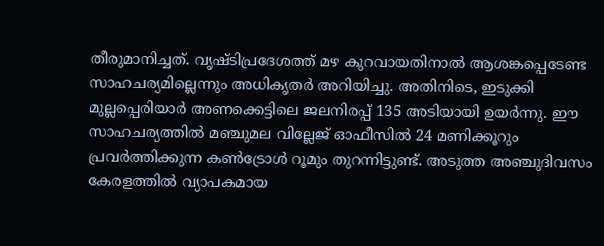തീരുമാനിച്ചത്. വൃഷ്ടിപ്രദേശത്ത് മഴ കുറവായതിനാല്‍ ആശങ്കപ്പെടേണ്ട സാഹചര്യമില്ലെന്നും അധികൃതര്‍ അറിയിച്ചു. അതിനിടെ, ഇടുക്കി മുല്ലപ്പെരിയാര്‍ അണക്കെട്ടിലെ ജലനിരപ്പ് 135 അടിയായി ഉയര്‍ന്നു. ഈ സാഹചര്യത്തില്‍ മഞ്ചുമല വില്ലേജ് ഓഫീസില്‍ 24 മണിക്കൂറും പ്രവര്‍ത്തിക്കുന്ന കണ്‍ട്രോള്‍ റൂമും തുറന്നിട്ടുണ്ട്. അടുത്ത അഞ്ചുദിവസം കേരളത്തില്‍ വ്യാപകമായ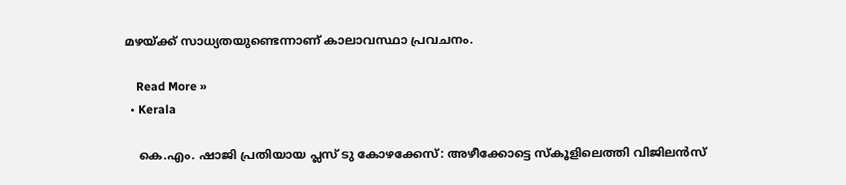മഴയ്ക്ക് സാധ്യതയുണ്ടെന്നാണ് കാലാവസ്ഥാ പ്രവചനം.

    Read More »
  • Kerala

    കെ.എം. ഷാജി പ്രതിയായ പ്ലസ് ടു കോഴക്കേസ്: അഴീക്കോട്ടെ സ്‌കൂളിലെത്തി വിജിലന്‍സ്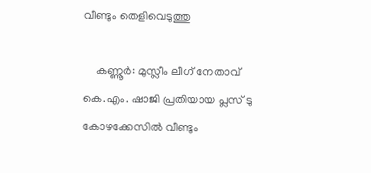വീണ്ടും തെളിവെടുത്തു

    കണ്ണൂര്‍: മുസ്ലീം ലീഗ് നേതാവ് കെ.എം. ഷാജി പ്രതിയായ പ്ലസ് ടു കോഴക്കേസില്‍ വീണ്ടും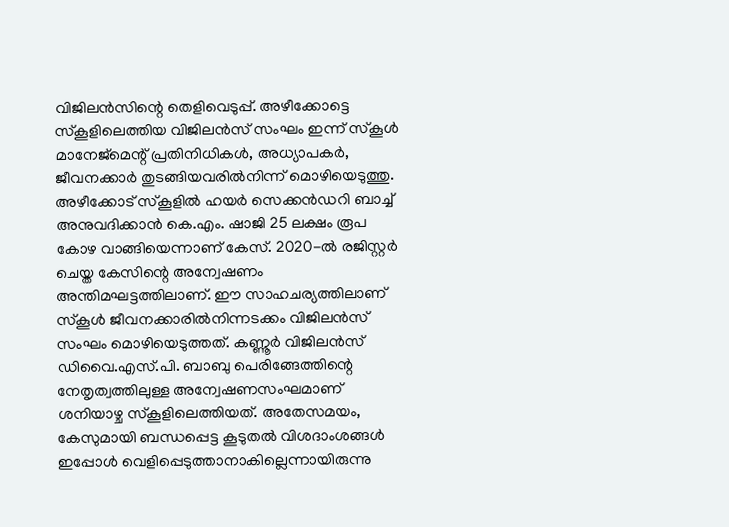വിജിലന്‍സിന്റെ തെളിവെടുപ്പ്. അഴീക്കോട്ടെ സ്‌കൂളിലെത്തിയ വിജിലന്‍സ് സംഘം ഇന്ന് സ്‌കൂള്‍ മാനേജ്മെന്റ് പ്രതിനിധികള്‍, അധ്യാപകര്‍, ജീവനക്കാര്‍ തുടങ്ങിയവരില്‍നിന്ന് മൊഴിയെടുത്തു. അഴീക്കോട് സ്‌കൂളില്‍ ഹയര്‍ സെക്കന്‍ഡറി ബാച്ച് അനുവദിക്കാന്‍ കെ.എം. ഷാജി 25 ലക്ഷം രൂപ കോഴ വാങ്ങിയെന്നാണ് കേസ്. 2020-ല്‍ രജിസ്റ്റര്‍ ചെയ്ത കേസിന്റെ അന്വേഷണം അന്തിമഘട്ടത്തിലാണ്. ഈ സാഹചര്യത്തിലാണ് സ്‌കൂള്‍ ജീവനക്കാരില്‍നിന്നടക്കം വിജിലന്‍സ് സംഘം മൊഴിയെടുത്തത്. കണ്ണൂര്‍ വിജിലന്‍സ് ഡിവൈ.എസ്.പി. ബാബു പെരിങ്ങേത്തിന്റെ നേതൃത്വത്തിലുള്ള അന്വേഷണസംഘമാണ് ശനിയാഴ്ച സ്‌കൂളിലെത്തിയത്. അതേസമയം, കേസുമായി ബന്ധപ്പെട്ട കൂടുതല്‍ വിശദാംശങ്ങള്‍ ഇപ്പോള്‍ വെളിപ്പെടുത്താനാകില്ലെന്നായിരുന്നു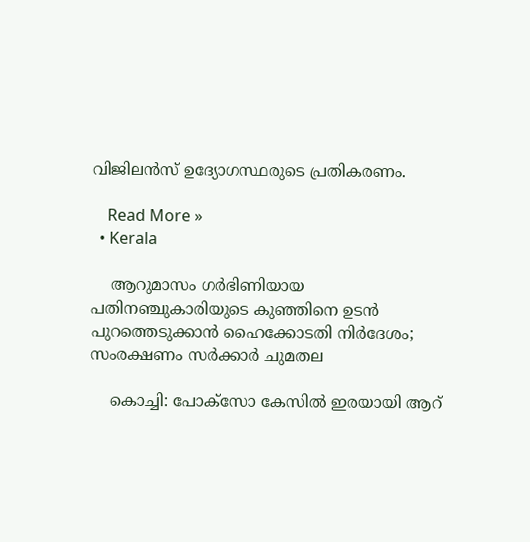വിജിലന്‍സ് ഉദ്യോഗസ്ഥരുടെ പ്രതികരണം.

    Read More »
  • Kerala

    ആറുമാസം ഗര്‍ഭിണിയായ പതിനഞ്ചുകാരിയുടെ കുഞ്ഞിനെ ഉടന്‍ പുറത്തെടുക്കാന്‍ ഹൈക്കോടതി നിര്‍ദേശം; സംരക്ഷണം സര്‍ക്കാര്‍ ചുമതല

    കൊച്ചി: പോക്‌സോ കേസില്‍ ഇരയായി ആറ്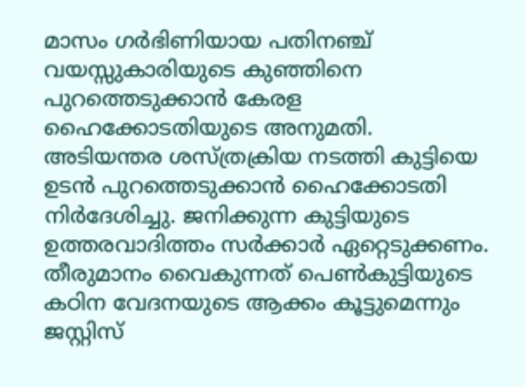മാസം ഗര്‍ഭിണിയായ പതിനഞ്ച് വയസ്സുകാരിയുടെ കുഞ്ഞിനെ പുറത്തെടുക്കാന്‍ കേരള ഹൈക്കോടതിയുടെ അനുമതി. അടിയന്തര ശസ്ത്രക്രിയ നടത്തി കുട്ടിയെ ഉടന്‍ പുറത്തെടുക്കാന്‍ ഹൈക്കോടതി നിര്‍ദേശിച്ചു. ജനിക്കുന്ന കുട്ടിയുടെ ഉത്തരവാദിത്തം സര്‍ക്കാര്‍ ഏറ്റെടുക്കണം. തീരുമാനം വൈകുന്നത് പെണ്‍കുട്ടിയുടെ കഠിന വേദനയുടെ ആക്കം കൂട്ടുമെന്നും ജസ്റ്റിസ്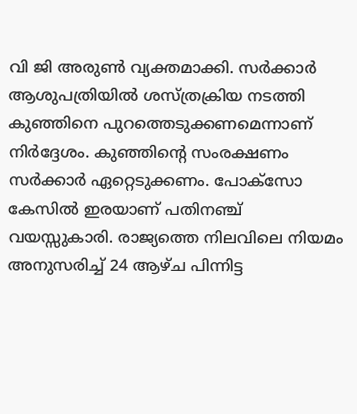വി ജി അരുണ്‍ വ്യക്തമാക്കി. സര്‍ക്കാര്‍ ആശുപത്രിയില്‍ ശസ്ത്രക്രിയ നടത്തി കുഞ്ഞിനെ പുറത്തെടുക്കണമെന്നാണ് നിര്‍ദ്ദേശം. കുഞ്ഞിന്റെ സംരക്ഷണം സര്‍ക്കാര്‍ ഏറ്റെടുക്കണം. പോക്‌സോ കേസില്‍ ഇരയാണ് പതിനഞ്ച് വയസ്സുകാരി. രാജ്യത്തെ നിലവിലെ നിയമം അനുസരിച്ച് 24 ആഴ്ച പിന്നിട്ട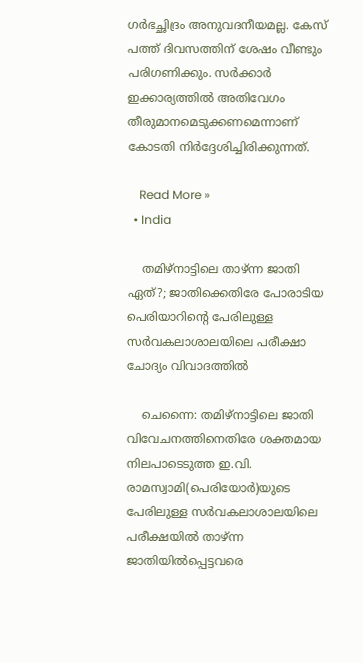ഗര്‍ഭച്ഛിദ്രം അനുവദനീയമല്ല. കേസ് പത്ത് ദിവസത്തിന് ശേഷം വീണ്ടും പരിഗണിക്കും. സര്‍ക്കാര്‍ ഇക്കാര്യത്തില്‍ അതിവേഗം തീരുമാനമെടുക്കണമെന്നാണ് കോടതി നിര്‍ദ്ദേശിച്ചിരിക്കുന്നത്.

    Read More »
  • India

    തമിഴ്നാട്ടിലെ താഴ്ന്ന ജാതി ഏത്?; ജാതിക്കെതിരേ പോരാടിയ പെരിയാറിന്റെ പേരിലുള്ള സര്‍വകലാശാലയിലെ പരീക്ഷാ ചോദ്യം വിവാദത്തില്‍

    ചെന്നൈ: തമിഴ്‌നാട്ടിലെ ജാതി വിവേചനത്തിനെതിരേ ശക്തമായ നിലപാടെടുത്ത ഇ.വി. രാമസ്വാമി(പെരിയോര്‍)യുടെ പേരിലുള്ള സര്‍വകലാശാലയിലെ പരീക്ഷയില്‍ താഴ്ന്ന ജാതിയില്‍പ്പെട്ടവരെ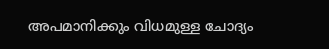അപമാനിക്കും വിധമുള്ള ചോദ്യം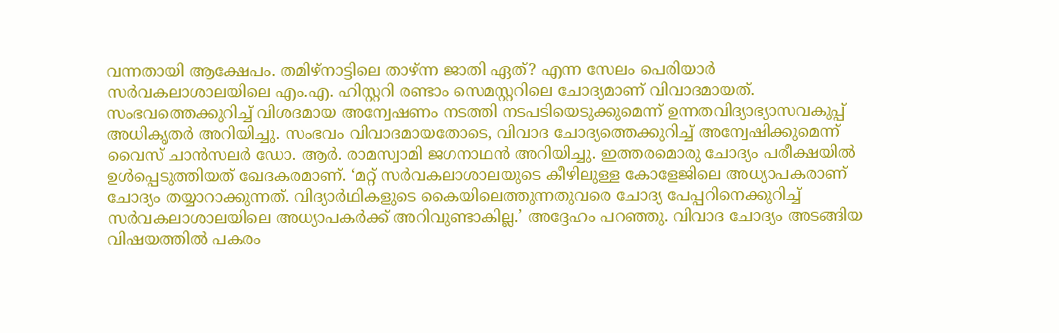വന്നതായി ആക്ഷേപം. തമിഴ്നാട്ടിലെ താഴ്ന്ന ജാതി ഏത്? എന്ന സേലം പെരിയാര്‍ സര്‍വകലാശാലയിലെ എം.എ. ഹിസ്റ്ററി രണ്ടാം സെമസ്റ്ററിലെ ചോദ്യമാണ് വിവാദമായത്. സംഭവത്തെക്കുറിച്ച് വിശദമായ അന്വേഷണം നടത്തി നടപടിയെടുക്കുമെന്ന് ഉന്നതവിദ്യാഭ്യാസവകുപ്പ് അധികൃതര്‍ അറിയിച്ചു. സംഭവം വിവാദമായതോടെ, വിവാദ ചോദ്യത്തെക്കുറിച്ച് അന്വേഷിക്കുമെന്ന് വൈസ് ചാന്‍സലര്‍ ഡോ. ആര്‍. രാമസ്വാമി ജഗനാഥന്‍ അറിയിച്ചു. ഇത്തരമൊരു ചോദ്യം പരീക്ഷയില്‍ ഉള്‍പ്പെടുത്തിയത് ഖേദകരമാണ്. ‘മറ്റ് സര്‍വകലാശാലയുടെ കീഴിലുള്ള കോളേജിലെ അധ്യാപകരാണ് ചോദ്യം തയ്യാറാക്കുന്നത്. വിദ്യാര്‍ഥികളുടെ കൈയിലെത്തുന്നതുവരെ ചോദ്യ പേപ്പറിനെക്കുറിച്ച് സര്‍വകലാശാലയിലെ അധ്യാപകര്‍ക്ക് അറിവുണ്ടാകില്ല.’ അദ്ദേഹം പറഞ്ഞു. വിവാദ ചോദ്യം അടങ്ങിയ വിഷയത്തില്‍ പകരം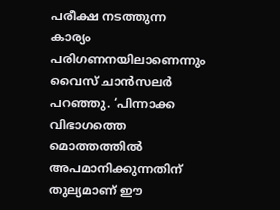പരീക്ഷ നടത്തുന്ന കാര്യം പരിഗണനയിലാണെന്നും വൈസ് ചാന്‍സലര്‍ പറഞ്ഞു. ‘പിന്നാക്ക വിഭാഗത്തെ മൊത്തത്തില്‍ അപമാനിക്കുന്നതിന് തുല്യമാണ് ഈ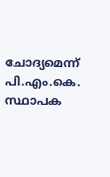ചോദ്യമെന്ന് പി.എം.കെ. സ്ഥാപക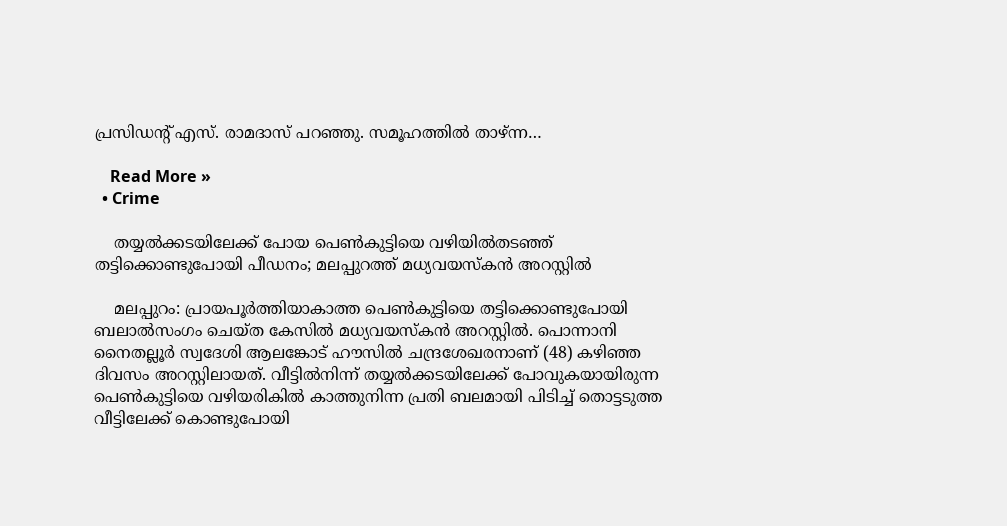പ്രസിഡന്റ് എസ്. രാമദാസ് പറഞ്ഞു. സമൂഹത്തില്‍ താഴ്ന്ന…

    Read More »
  • Crime

    തയ്യല്‍ക്കടയിലേക്ക് പോയ പെണ്‍കുട്ടിയെ വഴിയില്‍തടഞ്ഞ് തട്ടിക്കൊണ്ടുപോയി പീഡനം; മലപ്പുറത്ത് മധ്യവയസ്‌കന്‍ അറസ്റ്റില്‍

    മലപ്പുറം: പ്രായപൂര്‍ത്തിയാകാത്ത പെണ്‍കുട്ടിയെ തട്ടിക്കൊണ്ടുപോയി ബലാല്‍സംഗം ചെയ്ത കേസില്‍ മധ്യവയസ്‌കന്‍ അറസ്റ്റില്‍. പൊന്നാനി നൈതല്ലൂര്‍ സ്വദേശി ആലങ്കോട് ഹൗസില്‍ ചന്ദ്രശേഖരനാണ് (48) കഴിഞ്ഞ ദിവസം അറസ്റ്റിലായത്. വീട്ടില്‍നിന്ന് തയ്യല്‍ക്കടയിലേക്ക് പോവുകയായിരുന്ന പെണ്‍കുട്ടിയെ വഴിയരികില്‍ കാത്തുനിന്ന പ്രതി ബലമായി പിടിച്ച് തൊട്ടടുത്ത വീട്ടിലേക്ക് കൊണ്ടുപോയി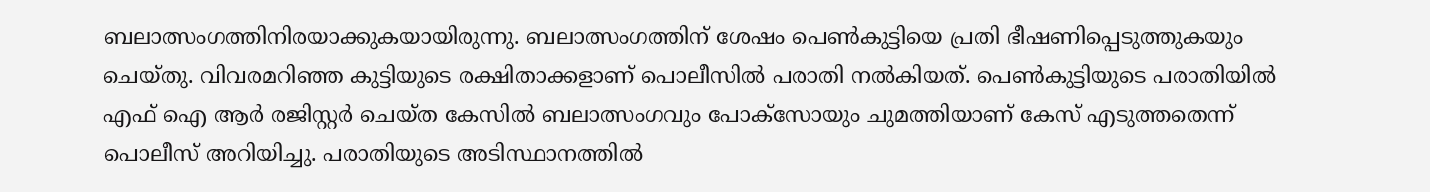ബലാത്സംഗത്തിനിരയാക്കുകയായിരുന്നു. ബലാത്സംഗത്തിന് ശേഷം പെണ്‍കുട്ടിയെ പ്രതി ഭീഷണിപ്പെടുത്തുകയും ചെയ്തു. വിവരമറിഞ്ഞ കുട്ടിയുടെ രക്ഷിതാക്കളാണ് പൊലീസില്‍ പരാതി നല്‍കിയത്. പെണ്‍കുട്ടിയുടെ പരാതിയില്‍ എഫ് ഐ ആര്‍ രജിസ്റ്റര്‍ ചെയ്ത കേസില്‍ ബലാത്സംഗവും പോക്‌സോയും ചുമത്തിയാണ് കേസ് എടുത്തതെന്ന് പൊലീസ് അറിയിച്ചു. പരാതിയുടെ അടിസ്ഥാനത്തില്‍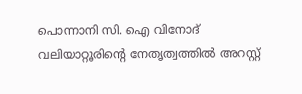പൊന്നാനി സി. ഐ വിനോദ് വലിയാറ്റൂരിന്റെ നേതൃത്വത്തില്‍ അറസ്റ്റ്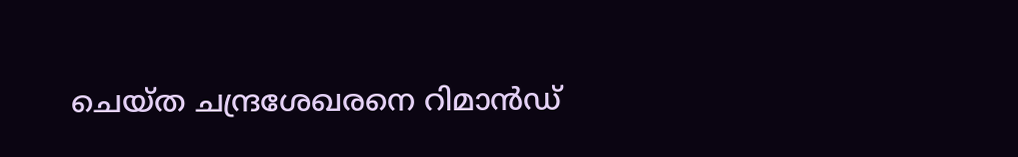ചെയ്ത ചന്ദ്രശേഖരനെ റിമാന്‍ഡ്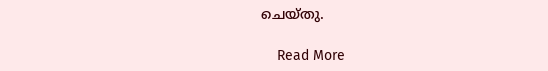ചെയ്തു.

    Read More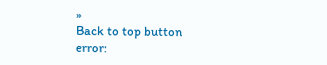»
Back to top button
error: